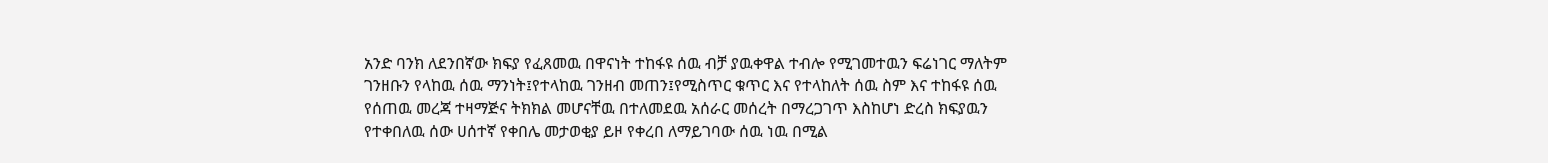አንድ ባንክ ለደንበኛው ክፍያ የፈጸመዉ በዋናነት ተከፋዩ ሰዉ ብቻ ያዉቀዋል ተብሎ የሚገመተዉን ፍሬነገር ማለትም ገንዘቡን የላከዉ ሰዉ ማንነት፤የተላከዉ ገንዘብ መጠን፤የሚስጥር ቁጥር እና የተላከለት ሰዉ ስም እና ተከፋዩ ሰዉ የሰጠዉ መረጃ ተዛማጅና ትክክል መሆናቸዉ በተለመደዉ አሰራር መሰረት በማረጋገጥ እስከሆነ ድረስ ክፍያዉን የተቀበለዉ ሰው ሀሰተኛ የቀበሌ መታወቂያ ይዞ የቀረበ ለማይገባው ሰዉ ነዉ በሚል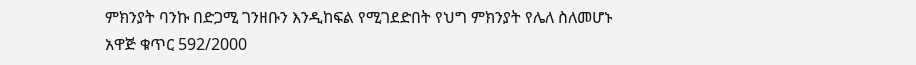ምክንያት ባንኩ በድጋሚ ገንዘቡን እንዲከፍል የሚገደድበት የህግ ምክንያት የሌለ ስለመሆኑ
አዋጅ ቁጥር 592/2000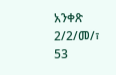አንቀጽ 2/2/መ/፣ 53